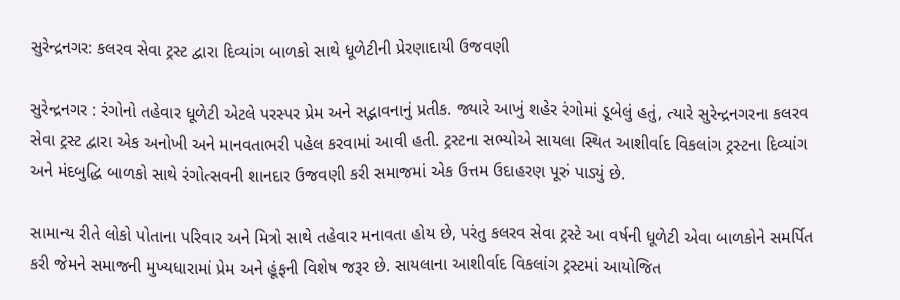સુરેન્દ્રનગર: કલરવ સેવા ટ્રસ્ટ દ્વારા દિવ્યાંગ બાળકો સાથે ધૂળેટીની પ્રેરણાદાયી ઉજવણી

સુરેન્દ્રનગર : રંગોનો તહેવાર ધૂળેટી એટલે પરસ્પર પ્રેમ અને સદ્ભાવનાનું પ્રતીક. જ્યારે આખું શહેર રંગોમાં ડૂબેલું હતું, ત્યારે સુરેન્દ્રનગરના કલરવ સેવા ટ્રસ્ટ દ્વારા એક અનોખી અને માનવતાભરી પહેલ કરવામાં આવી હતી. ટ્રસ્ટના સભ્યોએ સાયલા સ્થિત આશીર્વાદ વિકલાંગ ટ્રસ્ટના દિવ્યાંગ અને મંદબુદ્ધિ બાળકો સાથે રંગોત્સવની શાનદાર ઉજવણી કરી સમાજમાં એક ઉત્તમ ઉદાહરણ પૂરું પાડ્યું છે.

સામાન્ય રીતે લોકો પોતાના પરિવાર અને મિત્રો સાથે તહેવાર મનાવતા હોય છે, પરંતુ કલરવ સેવા ટ્રસ્ટે આ વર્ષની ધૂળેટી એવા બાળકોને સમર્પિત કરી જેમને સમાજની મુખ્યધારામાં પ્રેમ અને હૂંફની વિશેષ જરૂર છે. સાયલાના આશીર્વાદ વિકલાંગ ટ્રસ્ટમાં આયોજિત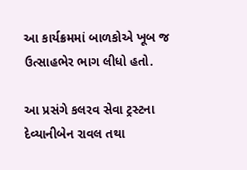આ કાર્યક્રમમાં બાળકોએ ખૂબ જ ઉત્સાહભેર ભાગ લીધો હતો.

આ પ્રસંગે કલરવ સેવા ટ્રસ્ટના દેવ્યાનીબેન રાવલ તથા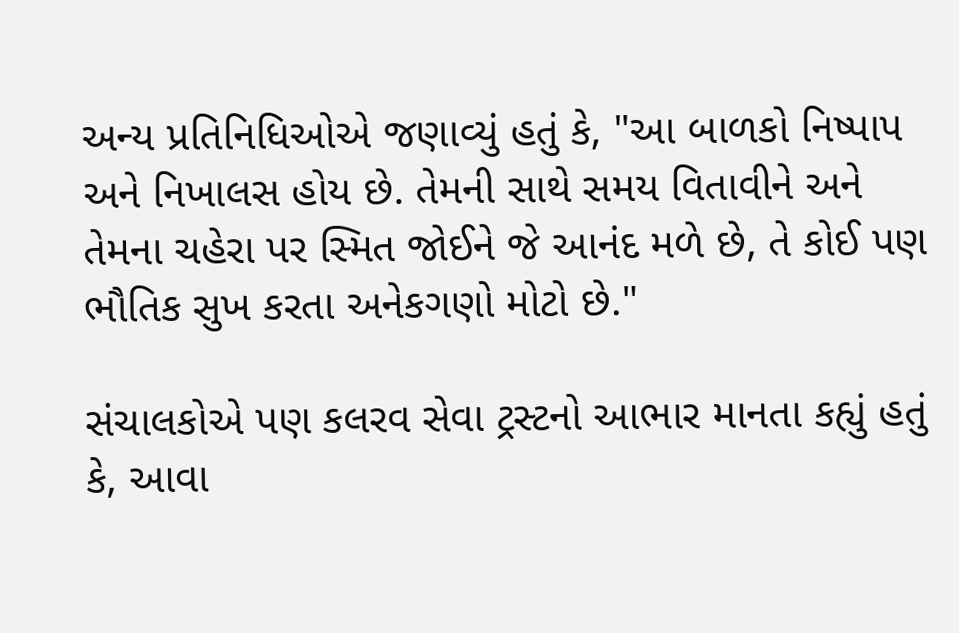અન્ય પ્રતિનિધિઓએ જણાવ્યું હતું કે, "આ બાળકો નિષ્પાપ અને નિખાલસ હોય છે. તેમની સાથે સમય વિતાવીને અને તેમના ચહેરા પર સ્મિત જોઈને જે આનંદ મળે છે, તે કોઈ પણ ભૌતિક સુખ કરતા અનેકગણો મોટો છે."

સંચાલકોએ પણ કલરવ સેવા ટ્રસ્ટનો આભાર માનતા કહ્યું હતું કે, આવા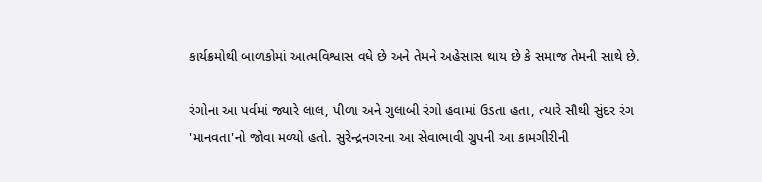કાર્યક્રમોથી બાળકોમાં આત્મવિશ્વાસ વધે છે અને તેમને અહેસાસ થાય છે કે સમાજ તેમની સાથે છે.

રંગોના આ પર્વમાં જ્યારે લાલ, પીળા અને ગુલાબી રંગો હવામાં ઉડતા હતા, ત્યારે સૌથી સુંદર રંગ 'માનવતા'નો જોવા મળ્યો હતો. સુરેન્દ્રનગરના આ સેવાભાવી ગ્રુપની આ કામગીરીની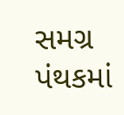સમગ્ર પંથકમાં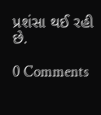પ્રશંસા થઈ રહી છે.

0 Comments